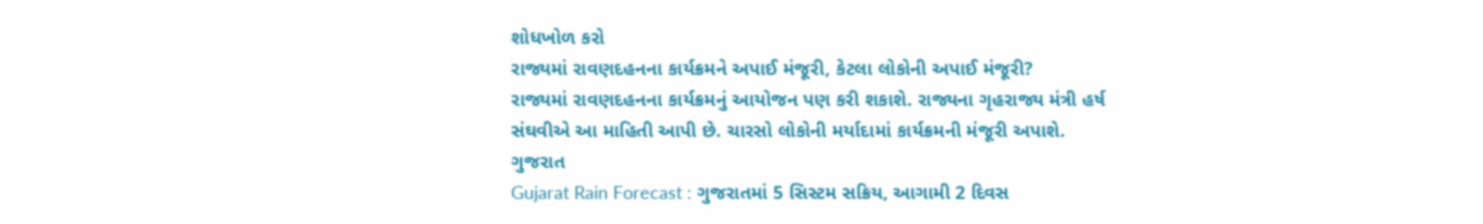શોધખોળ કરો
રાજ્યમાં રાવણદહનના કાર્યક્રમને અપાઈ મંજૂરી, કેટલા લોકોની અપાઈ મંજૂરી?
રાજ્યમાં રાવણદહનના કાર્યક્રમનું આયોજન પણ કરી શકાશે. રાજ્યના ગૃહરાજ્ય મંત્રી હર્ષ સંઘવીએ આ માહિતી આપી છે. ચારસો લોકોની મર્યાદામાં કાર્યક્રમની મંજૂરી અપાશે.
ગુજરાત
Gujarat Rain Forecast : ગુજરાતમાં 5 સિસ્ટમ સક્રિય, આગામી 2 દિવસ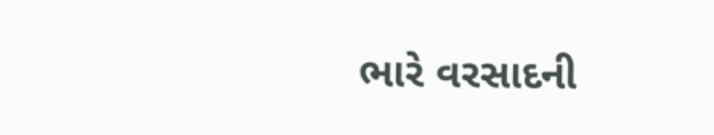ભારે વરસાદની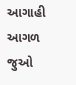આગાહી
આગળ જુઓ